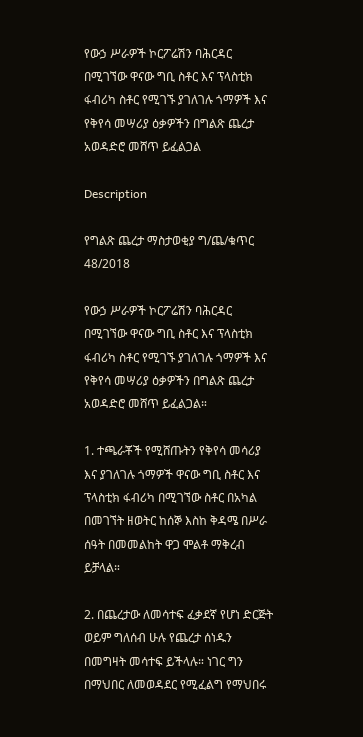የውኃ ሥራዎች ኮርፖሬሽን ባሕርዳር በሚገኘው ዋናው ግቢ ስቶር እና ፕላስቲክ ፋብሪካ ስቶር የሚገኙ ያገለገሉ ጎማዎች እና የቅየሳ መሣሪያ ዕቃዎችን በግልጽ ጨረታ አወዳድሮ መሸጥ ይፈልጋል

Description

የግልጽ ጨረታ ማስታወቂያ ግ/ጨ/ቁጥር 48/2018

የውኃ ሥራዎች ኮርፖሬሽን ባሕርዳር በሚገኘው ዋናው ግቢ ስቶር እና ፕላስቲክ ፋብሪካ ስቶር የሚገኙ ያገለገሉ ጎማዎች እና የቅየሳ መሣሪያ ዕቃዎችን በግልጽ ጨረታ አወዳድሮ መሸጥ ይፈልጋል።

1. ተጫራቾች የሚሸጡትን የቅየሳ መሳሪያ እና ያገለገሉ ጎማዎች ዋናው ግቢ ስቶር እና ፕላስቲክ ፋብሪካ በሚገኘው ስቶር በአካል በመገኘት ዘወትር ከሰኞ እስከ ቅዳሜ በሥራ ሰዓት በመመልከት ዋጋ ሞልቶ ማቅረብ ይቻላል።

2. በጨረታው ለመሳተፍ ፈቃደኛ የሆነ ድርጅት ወይም ግለሰብ ሁሉ የጨረታ ሰነዱን በመግዛት መሳተፍ ይችላሉ። ነገር ግን በማህበር ለመወዳደር የሚፈልግ የማህበሩ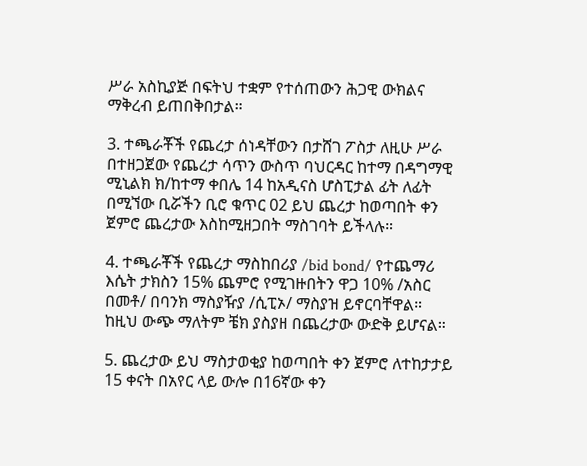ሥራ አስኪያጅ በፍትህ ተቋም የተሰጠውን ሕጋዊ ውክልና ማቅረብ ይጠበቅበታል።

3. ተጫራቾች የጨረታ ሰነዳቸውን በታሸገ ፖስታ ለዚሁ ሥራ በተዘጋጀው የጨረታ ሳጥን ውስጥ ባህርዳር ከተማ በዳግማዊ ሚኒልክ ክ/ከተማ ቀበሌ 14 ከአዲናስ ሆስፒታል ፊት ለፊት በሚኘው ቢሯችን ቢሮ ቁጥር 02 ይህ ጨረታ ከወጣበት ቀን ጀምሮ ጨረታው እስከሚዘጋበት ማስገባት ይችላሉ።

4. ተጫራቾች የጨረታ ማስከበሪያ /bid bond/ የተጨማሪ እሴት ታክስን 15% ጨምሮ የሚገዙበትን ዋጋ 10% /አስር በመቶ/ በባንክ ማስያዥያ /ሲፒኦ/ ማስያዝ ይኖርባቸዋል። ከዚህ ውጭ ማለትም ቼክ ያስያዘ በጨረታው ውድቅ ይሆናል።

5. ጨረታው ይህ ማስታወቂያ ከወጣበት ቀን ጀምሮ ለተከታታይ 15 ቀናት በአየር ላይ ውሎ በ16ኛው ቀን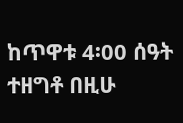ከጥዋቱ 4፡00 ሰዓት ተዘግቶ በዚሁ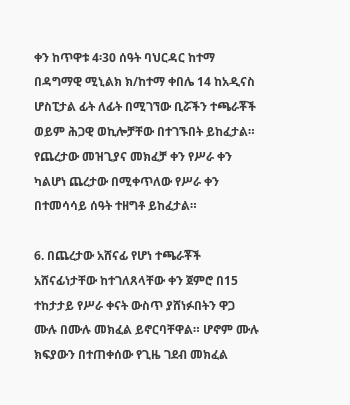ቀን ከጥዋቱ 4፡30 ሰዓት ባህርዳር ከተማ በዳግማዊ ሚኒልክ ክ/ከተማ ቀበሌ 14 ከአዲናስ ሆስፒታል ፊት ለፊት በሚገኘው ቢሯችን ተጫራቾች ወይም ሕጋዊ ወኪሎቻቸው በተገኙበት ይከፈታል። የጨረታው መዝጊያና መክፈቻ ቀን የሥራ ቀን ካልሆነ ጨረታው በሚቀጥለው የሥራ ቀን በተመሳሳይ ሰዓት ተዘግቶ ይከፈታል።

6. በጨረታው አሸናፊ የሆነ ተጫራቾች አሸናፊነታቸው ከተገለጸላቸው ቀን ጀምሮ በ15 ተከታታይ የሥራ ቀናት ውስጥ ያሸነፉበትን ዋጋ ሙሉ በሙሉ መክፈል ይኖርባቸዋል። ሆኖም ሙሉ ክፍያውን በተጠቀሰው የጊዜ ገደብ መክፈል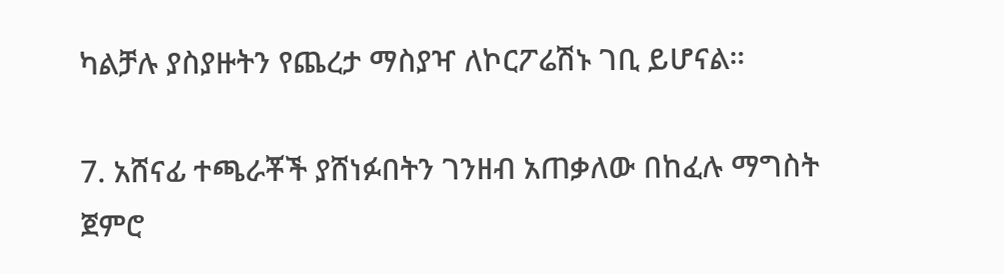ካልቻሉ ያስያዙትን የጨረታ ማስያዣ ለኮርፖሬሽኑ ገቢ ይሆናል።

7. አሸናፊ ተጫራቾች ያሸነፉበትን ገንዘብ አጠቃለው በከፈሉ ማግስት ጀምሮ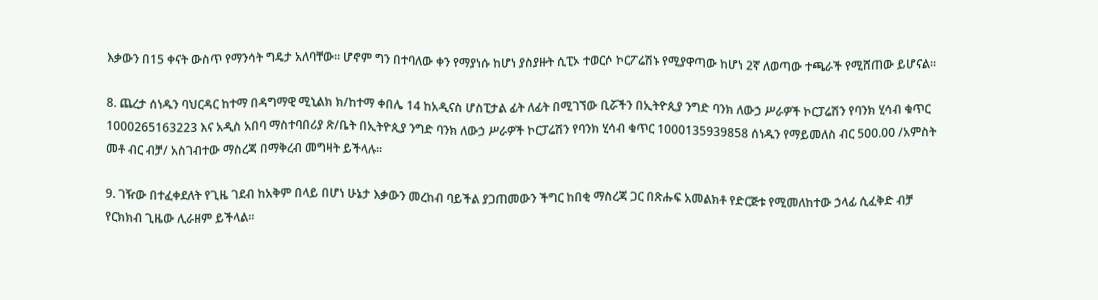እቃውን በ15 ቀናት ውስጥ የማንሳት ግዴታ አለባቸው። ሆኖም ግን በተባለው ቀን የማያነሱ ከሆነ ያስያዙት ሲፒኦ ተወርሶ ኮርፖሬሽኑ የሚያዋጣው ከሆነ 2ኛ ለወጣው ተጫራች የሚሸጠው ይሆናል።

8. ጨረታ ሰነዱን ባህርዳር ከተማ በዳግማዊ ሚኒልክ ክ/ከተማ ቀበሌ 14 ከአዲናስ ሆስፒታል ፊት ለፊት በሚገኘው ቢሯችን በኢትዮጲያ ንግድ ባንክ ለውኃ ሥራዎች ኮርፓሬሽን የባንክ ሂሳብ ቁጥር 1000265163223 እና አዲስ አበባ ማስተባበሪያ ጽ/ቤት በኢትዮጲያ ንግድ ባንክ ለውኃ ሥራዎች ኮርፓሬሽን የባንክ ሂሳብ ቁጥር 1000135939858 ሰነዱን የማይመለስ ብር 500.00 /አምስት መቶ ብር ብቻ/ አስገብተው ማስረጃ በማቅረብ መግዛት ይችላሉ።

9. ገዥው በተፈቀደለት የጊዜ ገደብ ከአቅም በላይ በሆነ ሁኔታ እቃውን መረከብ ባይችል ያጋጠመውን ችግር ከበቂ ማስረጃ ጋር በጽሑፍ አመልክቶ የድርጅቱ የሚመለከተው ኃላፊ ሲፈቅድ ብቻ የርክክብ ጊዜው ሊራዘም ይችላል።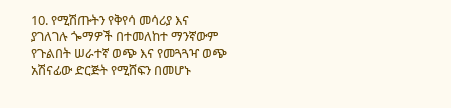10. የሚሽጡትን የቅየሳ መሳሪያ እና ያገለገሉ ጐማዎች በተመለከተ ማንኛውም የጉልበት ሠራተኛ ወጭ እና የመጓጓዣ ወጭ አሽናፊው ድርጅት የሚሸፍን በመሆኑ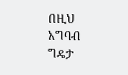በዚህ አግባብ ግዴታ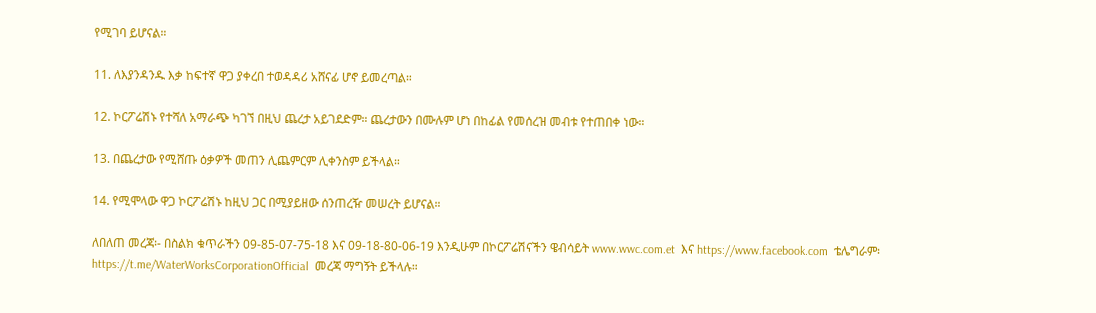የሚገባ ይሆናል።

11. ለእያንዳንዱ እቃ ከፍተኛ ዋጋ ያቀረበ ተወዳዳሪ አሸናፊ ሆኖ ይመረጣል።

12. ኮርፖሬሽኑ የተሻለ አማራጭ ካገኘ በዚህ ጨረታ አይገደድም። ጨረታውን በሙሉም ሆነ በከፊል የመሰረዝ መብቱ የተጠበቀ ነው።

13. በጨረታው የሚሸጡ ዕቃዎች መጠን ሊጨምርም ሊቀንስም ይችላል።

14. የሚሞላው ዋጋ ኮርፖሬሽኑ ከዚህ ጋር በሚያይዘው ሰንጠረዥ መሠረት ይሆናል።

ለበለጠ መረጃ፡- በስልክ ቁጥራችን 09-85-07-75-18 እና 09-18-80-06-19 እንዲሁም በኮርፖሬሽናችን ዌብሳይት www.wwc.com.et  እና https://www.facebook.com  ቴሌግራም፡ https://t.me/WaterWorksCorporationOfficial  መረጃ ማግኝት ይችላሉ።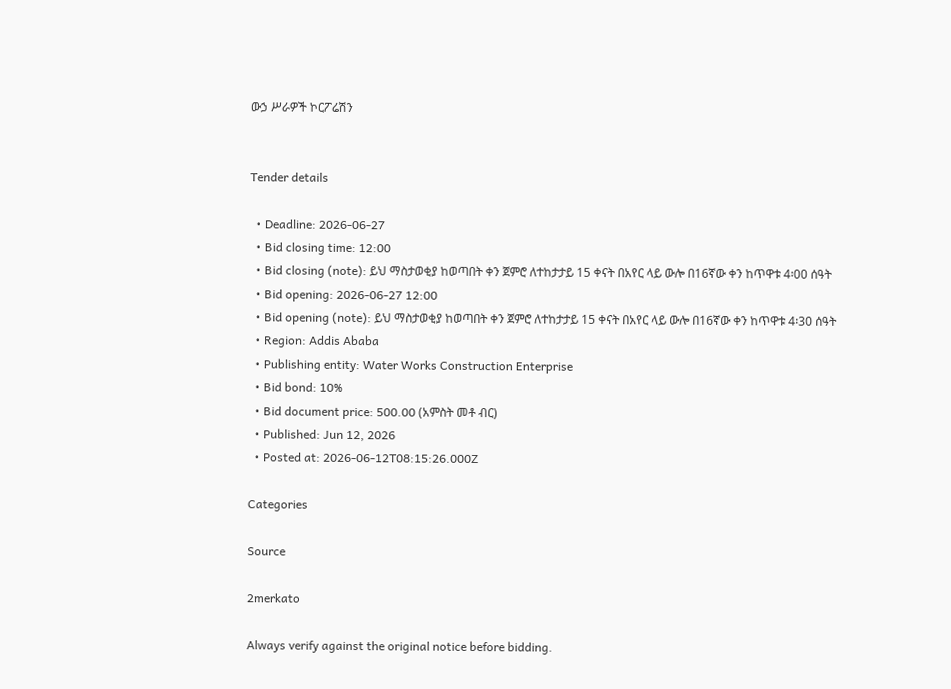ውኃ ሥራዎች ኮርፖሬሽን


Tender details

  • Deadline: 2026-06-27
  • Bid closing time: 12:00
  • Bid closing (note): ይህ ማስታወቂያ ከወጣበት ቀን ጀምሮ ለተከታታይ 15 ቀናት በአየር ላይ ውሎ በ16ኛው ቀን ከጥዋቱ 4፡00 ሰዓት
  • Bid opening: 2026-06-27 12:00
  • Bid opening (note): ይህ ማስታወቂያ ከወጣበት ቀን ጀምሮ ለተከታታይ 15 ቀናት በአየር ላይ ውሎ በ16ኛው ቀን ከጥዋቱ 4፡30 ሰዓት
  • Region: Addis Ababa
  • Publishing entity: Water Works Construction Enterprise
  • Bid bond: 10%
  • Bid document price: 500.00 (አምስት መቶ ብር)
  • Published: Jun 12, 2026
  • Posted at: 2026-06-12T08:15:26.000Z

Categories

Source

2merkato

Always verify against the original notice before bidding.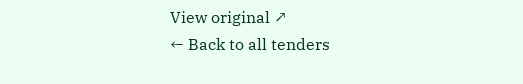View original ↗
← Back to all tenders